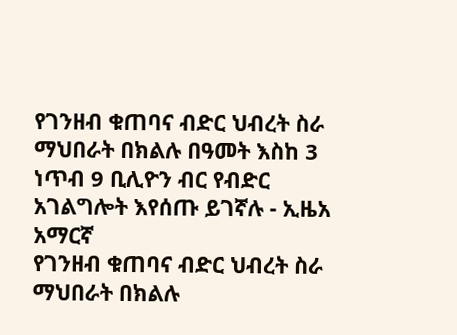የገንዘብ ቁጠባና ብድር ህብረት ስራ ማህበራት በክልሉ በዓመት እስከ 3 ነጥብ 9 ቢሊዮን ብር የብድር አገልግሎት እየሰጡ ይገኛሉ - ኢዜአ አማርኛ
የገንዘብ ቁጠባና ብድር ህብረት ስራ ማህበራት በክልሉ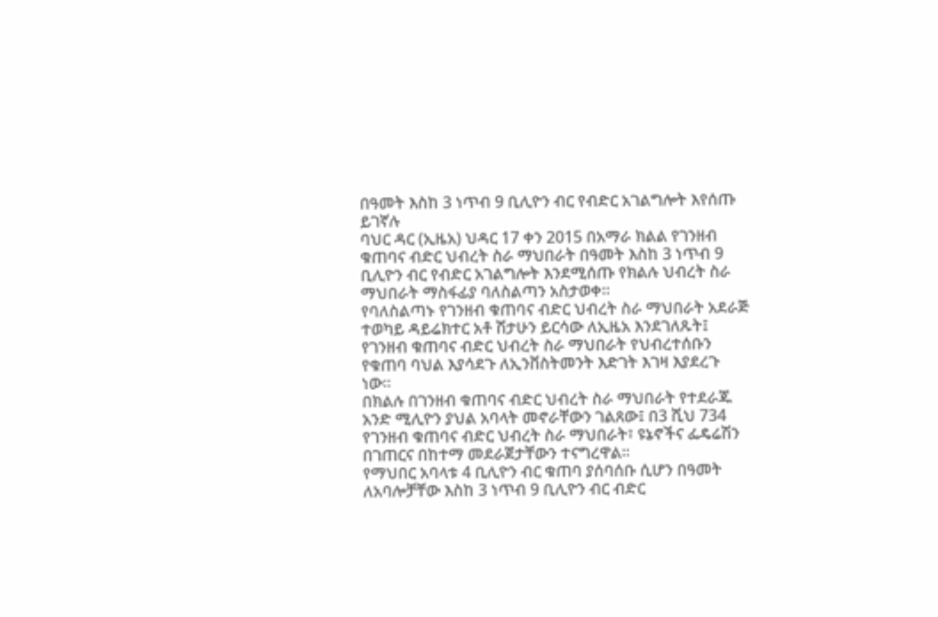በዓመት እስከ 3 ነጥብ 9 ቢሊዮን ብር የብድር አገልግሎት እየሰጡ ይገኛሉ
ባህር ዳር (ኢዜአ) ህዳር 17 ቀን 2015 በአማራ ክልል የገንዘብ ቁጠባና ብድር ህብረት ስራ ማህበራት በዓመት እስከ 3 ነጥብ 9 ቢሊዮን ብር የብድር አገልግሎት እንደሚሰጡ የክልሉ ህብረት ስራ ማህበራት ማስፋፊያ ባለስልጣን አስታወቀ።
የባለስልጣኑ የገንዘብ ቁጠባና ብድር ህብረት ስራ ማህበራት አደራጅ ተወካይ ዳይሬክተር አቶ ሽታሁን ይርሳው ለኢዜአ እንደገለጹት፤ የገንዘብ ቁጠባና ብድር ህብረት ስራ ማህበራት የህብረተሰቡን የቁጠባ ባህል እያሳደጉ ለኢንቨስትመንት እድገት እገዛ እያደረጉ ነው።
በክልሉ በገንዘብ ቁጠባና ብድር ህብረት ስራ ማህበራት የተደራጁ አንድ ሚሊዮን ያህል አባላት መኖራቸውን ገልጸው፤ በ3 ሺህ 734 የገንዘብ ቁጠባና ብድር ህብረት ስራ ማህበራት፣ ዩኔኖችና ፌዴሬሽን በገጠርና በከተማ መደራጀታቸውን ተናግረዋል።
የማህበር አባላቱ 4 ቢሊዮን ብር ቁጠባ ያሰባሰቡ ሲሆን በዓመት ለአባሎቻቸው እስከ 3 ነጥብ 9 ቢሊዮን ብር ብድር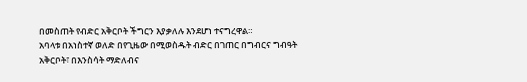በመስጠት የብድር አቅርቦት ችግርን እያቃለሉ እንደሆነ ተናግረዋል።
አባላቱ በአነስተኛ ወለድ በየጊዜው በሚወስዱት ብድር በገጠር በግብርና ግብዓት አቅርቦት፣ በእንስሳት ማድለብና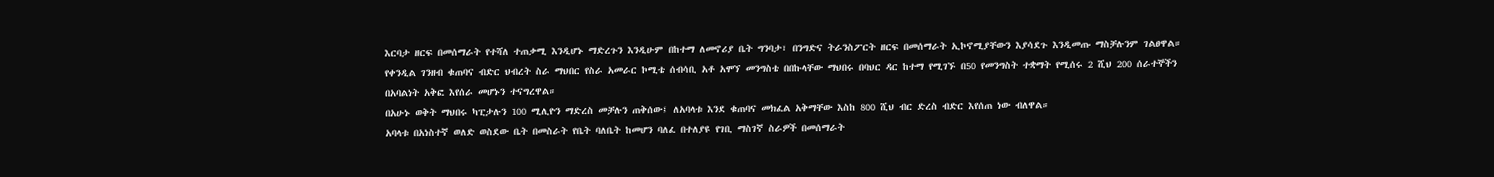እርባታ ዘርፍ በመሰማራት የተሻለ ተጠቃሚ እንዲሆኑ ማድረጉን እንዲሁም በከተማ ለመኖሪያ ቤት ግንባታ፣ በንግድና ትራንስፖርት ዘርፍ በመሰማራት ኢኮኖሚያቸውን እያሳደጉ እንዲመጡ ማስቻሉንም ገልፀዋል።
የቀንዲል ገንዘብ ቁጠባና ብድር ህብረት ስራ ማህበር የስራ አመራር ኮሚቴ ሰብሳቢ አቶ አሞኘ መንግስቴ በበኩላቸው ማህበሩ በባህር ዳር ከተማ የሚገኙ በ50 የመንግስት ተቋማት የሚሰሩ 2 ሺህ 200 ሰራተኞችን በአባልነት አቅፎ እየሰራ መሆኑን ተናግረዋል።
በአሁኑ ወቅት ማህበሩ ካፒታሉን 100 ሚሊዮን ማድረስ መቻሉን ጠቅሰው፤ ለአባላቱ እንደ ቁጠባና መክፈል አቅማቸው እስከ 800 ሺህ ብር ድረስ ብድር እየሰጠ ነው ብለዋል።
አባላቱ በአነስተኛ ወለድ ወስደው ቤት በመስራት የቤት ባለቤት ከመሆን ባለፈ በተለያዩ የገቢ ማስገኛ ስራዎች በመሰማራት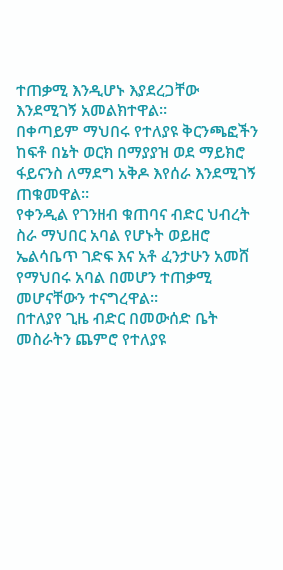ተጠቃሚ እንዲሆኑ እያደረጋቸው እንደሚገኝ አመልክተዋል።
በቀጣይም ማህበሩ የተለያዩ ቅርንጫፎችን ከፍቶ በኔት ወርክ በማያያዝ ወደ ማይክሮ ፋይናንስ ለማደግ አቅዶ እየሰራ እንደሚገኝ ጠቁመዋል።
የቀንዲል የገንዘብ ቁጠባና ብድር ህብረት ስራ ማህበር አባል የሆኑት ወይዘሮ ኤልሳቤጥ ገድፍ እና አቶ ፈንታሁን አመሸ የማህበሩ አባል በመሆን ተጠቃሚ መሆናቸውን ተናግረዋል።
በተለያየ ጊዜ ብድር በመውሰድ ቤት መስራትን ጨምሮ የተለያዩ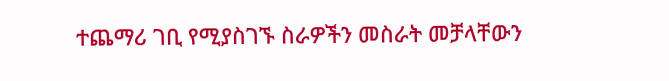ተጨማሪ ገቢ የሚያስገኙ ስራዎችን መስራት መቻላቸውን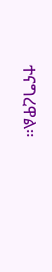ተናግረዋል።